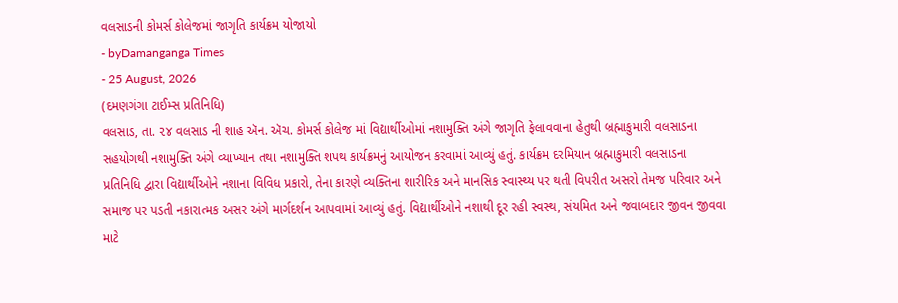વલસાડની કોમર્સ કોલેજમાં જાગૃતિ કાર્યક્રમ યોજાયો
- byDamanganga Times
- 25 August, 2026
(દમણગંગા ટાઈમ્સ પ્રતિનિધિ)
વલસાડ, તા. ૨૪ વલસાડ ની શાહ ઍન. ઍચ. કોમર્સ કોલેજ માં વિદ્યાર્થીઓમાં નશામુક્તિ અંગે જાગૃતિ ફેલાવવાના હેતુથી બ્રહ્માકુમારી વલસાડના સહયોગથી નશામુક્તિ અંગે વ્યાખ્યાન તથા નશામુક્તિ શપથ કાર્યક્રમનું આયોજન કરવામાં આવ્યું હતું. કાર્યક્રમ દરમિયાન બ્રહ્માકુમારી વલસાડના પ્રતિનિધિ દ્વારા વિદ્યાર્થીઓને નશાના વિવિધ પ્રકારો, તેના કારણે વ્યક્તિના શારીરિક અને માનસિક સ્વાસ્થ્ય પર થતી વિપરીત અસરો તેમજ પરિવાર અને સમાજ પર પડતી નકારાત્મક અસર અંગે માર્ગદર્શન આપવામાં આવ્યું હતું. વિદ્યાર્થીઓને નશાથી દૂર રહી સ્વસ્થ, સંયમિત અને જવાબદાર જીવન જીવવા માટે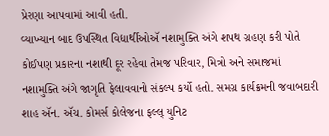પ્રેરણા આપવામાં આવી હતી.
વ્યાખ્યાન બાદ ઉપસ્થિત વિદ્યાર્થીઓઍ નશામુક્તિ અંગે શપથ ગ્રહણ કરી પોતે કોઈપણ પ્રકારના નશાથી દૂર રહેવા તેમજ પરિવાર, મિત્રો અને સમાજમાં નશામુક્તિ અંગે જાગૃતિ ફેલાવવાનો સંકલ્પ કર્યો હતો. સમગ્ર કાર્યક્રમની જવાબદારી શાહ ઍન. ઍચ. કોમર્સ કોલેજના ફલ્લ્ યુનિટ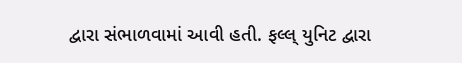દ્વારા સંભાળવામાં આવી હતી. ફલ્લ્ યુનિટ દ્વારા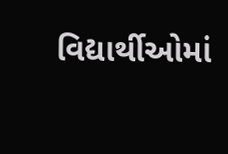વિદ્યાર્થીઓમાં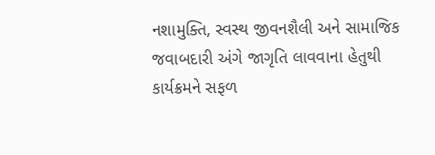નશામુક્તિ, સ્વસ્થ જીવનશૈલી અને સામાજિક જવાબદારી અંગે જાગૃતિ લાવવાના હેતુથી કાર્યક્રમને સફળ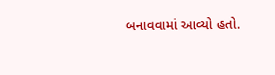બનાવવામાં આવ્યો હતો.